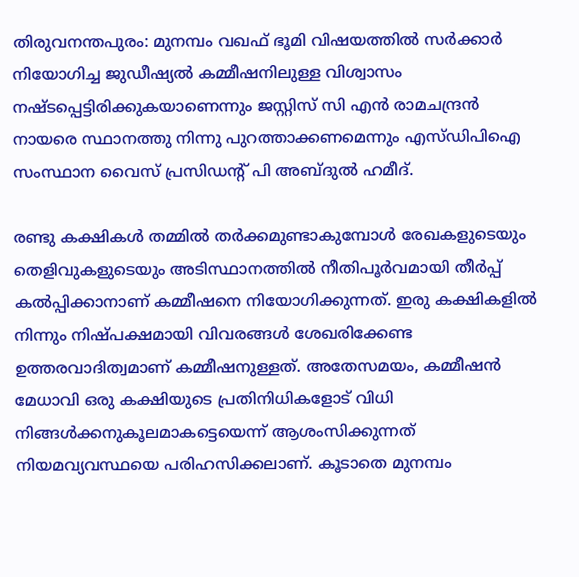തിരുവനന്തപുരം: മുനമ്പം വഖഫ് ഭൂമി വിഷയത്തില്‍ സര്‍ക്കാര്‍ നിയോഗിച്ച ജുഡീഷ്യല്‍ കമ്മീഷനിലുള്ള വിശ്വാസം നഷ്ടപ്പെട്ടിരിക്കുകയാണെന്നും ജസ്റ്റിസ് സി എന്‍ രാമചന്ദ്രന്‍ നായരെ സ്ഥാനത്തു നിന്നു പുറത്താക്കണമെന്നും എസ്ഡിപിഐ സംസ്ഥാന വൈസ് പ്രസിഡന്റ് പി അബ്ദുല്‍ ഹമീദ്.

രണ്ടു കക്ഷികള്‍ തമ്മില്‍ തര്‍ക്കമുണ്ടാകുമ്പോള്‍ രേഖകളുടെയും തെളിവുകളുടെയും അടിസ്ഥാനത്തില്‍ നീതിപൂര്‍വമായി തീര്‍പ്പ് കല്‍പ്പിക്കാനാണ് കമ്മീഷനെ നിയോഗിക്കുന്നത്. ഇരു കക്ഷികളില്‍ നിന്നും നിഷ്പക്ഷമായി വിവരങ്ങള്‍ ശേഖരിക്കേണ്ട ഉത്തരവാദിത്വമാണ് കമ്മീഷനുള്ളത്. അതേസമയം, കമ്മീഷന്‍ മേധാവി ഒരു കക്ഷിയുടെ പ്രതിനിധികളോട് വിധി നിങ്ങള്‍ക്കനുകൂലമാകട്ടെയെന്ന് ആശംസിക്കുന്നത് നിയമവ്യവസ്ഥയെ പരിഹസിക്കലാണ്. കൂടാതെ മുനമ്പം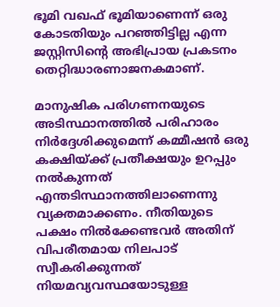ഭൂമി വഖഫ് ഭൂമിയാണെന്ന് ഒരു കോടതിയും പറഞ്ഞിട്ടില്ല എന്ന ജസ്റ്റിസിന്റെ അഭിപ്രായ പ്രകടനം തെറ്റിദ്ധാരണാജനകമാണ്.

മാനുഷിക പരിഗണനയുടെ അടിസ്ഥാനത്തില്‍ പരിഹാരം നിര്‍ദ്ദേശിക്കുമെന്ന് കമ്മീഷന്‍ ഒരു കക്ഷിയ്ക്ക് പ്രതീക്ഷയും ഉറപ്പും നല്‍കുന്നത് എന്തടിസ്ഥാനത്തിലാണെന്നു വ്യക്തമാക്കണം. നീതിയുടെ പക്ഷം നില്‍ക്കേണ്ടവര്‍ അതിന് വിപരീതമായ നിലപാട് സ്വീകരിക്കുന്നത് നിയമവ്യവസ്ഥയോടുള്ള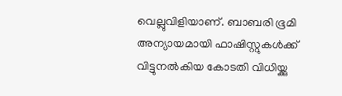വെല്ലുവിളിയാണ്. ബാബരി ഭൂമി അന്യായമായി ഫാഷിസ്റ്റുകള്‍ക്ക് വിട്ടുനല്‍കിയ കോടതി വിധിയ്ക്കു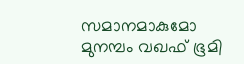സമാനമാകുമോ മുനമ്പം വഖഫ് ഭൂമി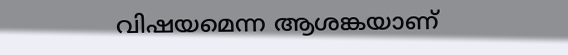വിഷയമെന്ന ആശങ്കയാണ്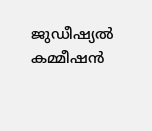ജുഡീഷ്യല്‍ കമ്മീഷന്‍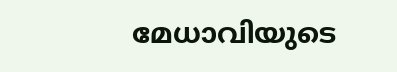മേധാവിയുടെ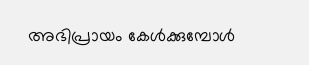അഭിപ്രായം കേള്‍ക്കുമ്പോള്‍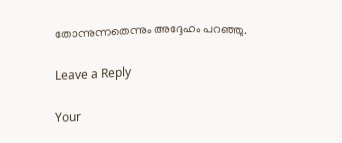തോന്നുന്നതെന്നും അദ്ദേഹം പറഞ്ഞു.

Leave a Reply

Your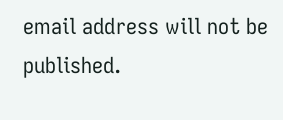email address will not be published.